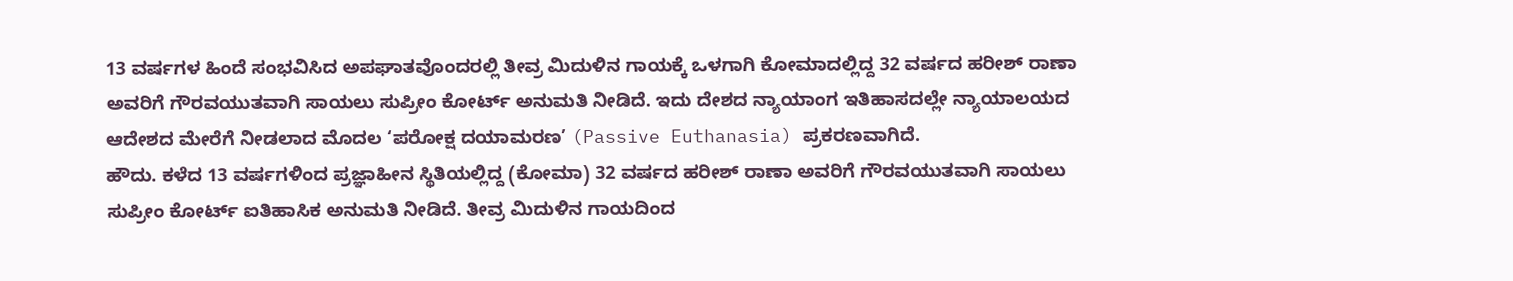13 ವರ್ಷಗಳ ಹಿಂದೆ ಸಂಭವಿಸಿದ ಅಪಘಾತವೊಂದರಲ್ಲಿ ತೀವ್ರ ಮಿದುಳಿನ ಗಾಯಕ್ಕೆ ಒಳಗಾಗಿ ಕೋಮಾದಲ್ಲಿದ್ದ 32 ವರ್ಷದ ಹರೀಶ್ ರಾಣಾ ಅವರಿಗೆ ಗೌರವಯುತವಾಗಿ ಸಾಯಲು ಸುಪ್ರೀಂ ಕೋರ್ಟ್ ಅನುಮತಿ ನೀಡಿದೆ. ಇದು ದೇಶದ ನ್ಯಾಯಾಂಗ ಇತಿಹಾಸದಲ್ಲೇ ನ್ಯಾಯಾಲಯದ ಆದೇಶದ ಮೇರೆಗೆ ನೀಡಲಾದ ಮೊದಲ ‘ಪರೋಕ್ಷ ದಯಾಮರಣ’ (Passive Euthanasia) ಪ್ರಕರಣವಾಗಿದೆ.
ಹೌದು. ಕಳೆದ 13 ವರ್ಷಗಳಿಂದ ಪ್ರಜ್ಞಾಹೀನ ಸ್ಥಿತಿಯಲ್ಲಿದ್ದ (ಕೋಮಾ) 32 ವರ್ಷದ ಹರೀಶ್ ರಾಣಾ ಅವರಿಗೆ ಗೌರವಯುತವಾಗಿ ಸಾಯಲು ಸುಪ್ರೀಂ ಕೋರ್ಟ್ ಐತಿಹಾಸಿಕ ಅನುಮತಿ ನೀಡಿದೆ. ತೀವ್ರ ಮಿದುಳಿನ ಗಾಯದಿಂದ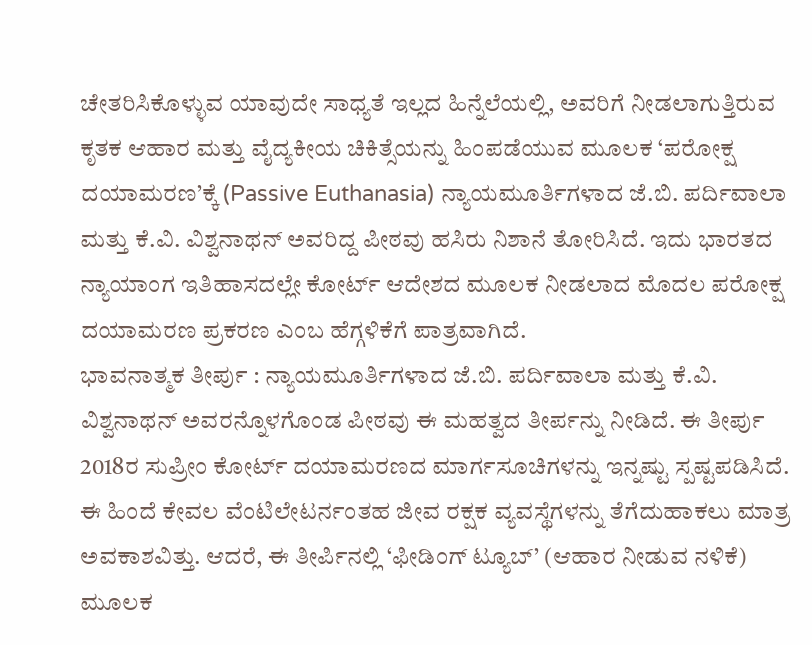ಚೇತರಿಸಿಕೊಳ್ಳುವ ಯಾವುದೇ ಸಾಧ್ಯತೆ ಇಲ್ಲದ ಹಿನ್ನೆಲೆಯಲ್ಲಿ, ಅವರಿಗೆ ನೀಡಲಾಗುತ್ತಿರುವ ಕೃತಕ ಆಹಾರ ಮತ್ತು ವೈದ್ಯಕೀಯ ಚಿಕಿತ್ಸೆಯನ್ನು ಹಿಂಪಡೆಯುವ ಮೂಲಕ ‘ಪರೋಕ್ಷ ದಯಾಮರಣ’ಕ್ಕೆ (Passive Euthanasia) ನ್ಯಾಯಮೂರ್ತಿಗಳಾದ ಜೆ.ಬಿ. ಪರ್ದಿವಾಲಾ ಮತ್ತು ಕೆ.ವಿ. ವಿಶ್ವನಾಥನ್ ಅವರಿದ್ದ ಪೀಠವು ಹಸಿರು ನಿಶಾನೆ ತೋರಿಸಿದೆ. ಇದು ಭಾರತದ ನ್ಯಾಯಾಂಗ ಇತಿಹಾಸದಲ್ಲೇ ಕೋರ್ಟ್ ಆದೇಶದ ಮೂಲಕ ನೀಡಲಾದ ಮೊದಲ ಪರೋಕ್ಷ ದಯಾಮರಣ ಪ್ರಕರಣ ಎಂಬ ಹೆಗ್ಗಳಿಕೆಗೆ ಪಾತ್ರವಾಗಿದೆ.
ಭಾವನಾತ್ಮಕ ತೀರ್ಪು : ನ್ಯಾಯಮೂರ್ತಿಗಳಾದ ಜೆ.ಬಿ. ಪರ್ದಿವಾಲಾ ಮತ್ತು ಕೆ.ವಿ. ವಿಶ್ವನಾಥನ್ ಅವರನ್ನೊಳಗೊಂಡ ಪೀಠವು ಈ ಮಹತ್ವದ ತೀರ್ಪನ್ನು ನೀಡಿದೆ. ಈ ತೀರ್ಪು 2018ರ ಸುಪ್ರೀಂ ಕೋರ್ಟ್ ದಯಾಮರಣದ ಮಾರ್ಗಸೂಚಿಗಳನ್ನು ಇನ್ನಷ್ಟು ಸ್ಪಷ್ಟಪಡಿಸಿದೆ. ಈ ಹಿಂದೆ ಕೇವಲ ವೆಂಟಿಲೇಟರ್ನಂತಹ ಜೀವ ರಕ್ಷಕ ವ್ಯವಸ್ಥೆಗಳನ್ನು ತೆಗೆದುಹಾಕಲು ಮಾತ್ರ ಅವಕಾಶವಿತ್ತು. ಆದರೆ, ಈ ತೀರ್ಪಿನಲ್ಲಿ ‘ಫೀಡಿಂಗ್ ಟ್ಯೂಬ್’ (ಆಹಾರ ನೀಡುವ ನಳಿಕೆ) ಮೂಲಕ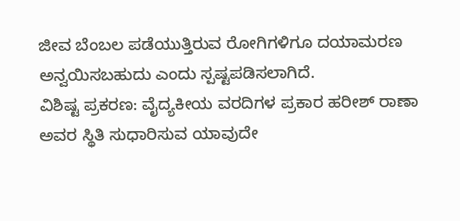ಜೀವ ಬೆಂಬಲ ಪಡೆಯುತ್ತಿರುವ ರೋಗಿಗಳಿಗೂ ದಯಾಮರಣ ಅನ್ವಯಿಸಬಹುದು ಎಂದು ಸ್ಪಷ್ಟಪಡಿಸಲಾಗಿದೆ.
ವಿಶಿಷ್ಟ ಪ್ರಕರಣ: ವೈದ್ಯಕೀಯ ವರದಿಗಳ ಪ್ರಕಾರ ಹರೀಶ್ ರಾಣಾ ಅವರ ಸ್ಥಿತಿ ಸುಧಾರಿಸುವ ಯಾವುದೇ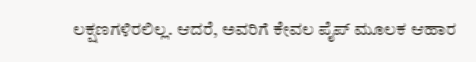ಲಕ್ಷಣಗಳಿರಲಿಲ್ಲ. ಆದರೆ, ಅವರಿಗೆ ಕೇವಲ ಪೈಪ್ ಮೂಲಕ ಆಹಾರ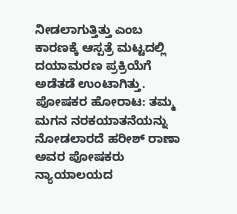ನೀಡಲಾಗುತ್ತಿತ್ತು ಎಂಬ ಕಾರಣಕ್ಕೆ ಆಸ್ಪತ್ರೆ ಮಟ್ಟದಲ್ಲಿ ದಯಾಮರಣ ಪ್ರಕ್ರಿಯೆಗೆ ಅಡೆತಡೆ ಉಂಟಾಗಿತ್ತು.
ಪೋಷಕರ ಹೋರಾಟ: ತಮ್ಮ ಮಗನ ನರಕಯಾತನೆಯನ್ನು ನೋಡಲಾರದೆ ಹರೀಶ್ ರಾಣಾ ಅವರ ಪೋಷಕರು ನ್ಯಾಯಾಲಯದ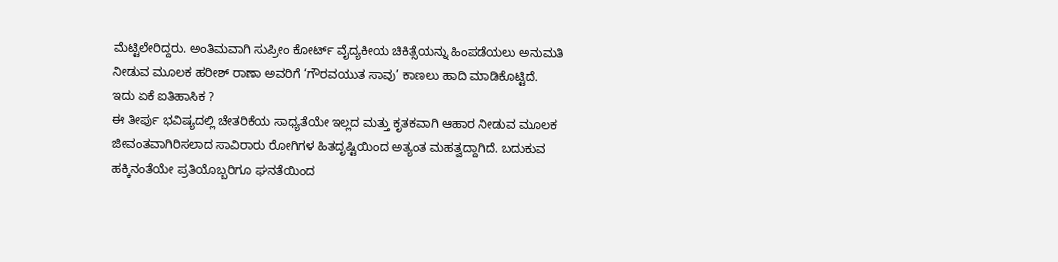ಮೆಟ್ಟಿಲೇರಿದ್ದರು. ಅಂತಿಮವಾಗಿ ಸುಪ್ರೀಂ ಕೋರ್ಟ್ ವೈದ್ಯಕೀಯ ಚಿಕಿತ್ಸೆಯನ್ನು ಹಿಂಪಡೆಯಲು ಅನುಮತಿ ನೀಡುವ ಮೂಲಕ ಹರೀಶ್ ರಾಣಾ ಅವರಿಗೆ ‘ಗೌರವಯುತ ಸಾವು’ ಕಾಣಲು ಹಾದಿ ಮಾಡಿಕೊಟ್ಟಿದೆ.
ಇದು ಏಕೆ ಐತಿಹಾಸಿಕ ?
ಈ ತೀರ್ಪು ಭವಿಷ್ಯದಲ್ಲಿ ಚೇತರಿಕೆಯ ಸಾಧ್ಯತೆಯೇ ಇಲ್ಲದ ಮತ್ತು ಕೃತಕವಾಗಿ ಆಹಾರ ನೀಡುವ ಮೂಲಕ ಜೀವಂತವಾಗಿರಿಸಲಾದ ಸಾವಿರಾರು ರೋಗಿಗಳ ಹಿತದೃಷ್ಟಿಯಿಂದ ಅತ್ಯಂತ ಮಹತ್ವದ್ದಾಗಿದೆ. ಬದುಕುವ ಹಕ್ಕಿನಂತೆಯೇ ಪ್ರತಿಯೊಬ್ಬರಿಗೂ ಘನತೆಯಿಂದ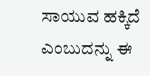ಸಾಯುವ ಹಕ್ಕಿದೆ ಎಂಬುದನ್ನು ಈ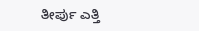ತೀರ್ಪು ಎತ್ತಿ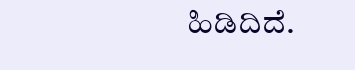ಹಿಡಿದಿದೆ.